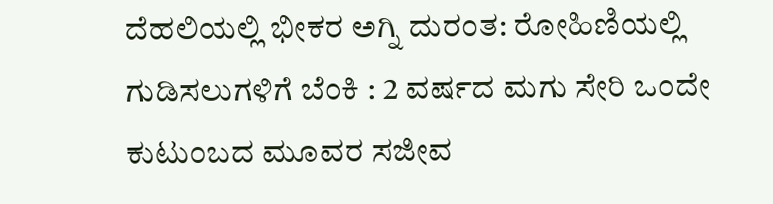ದೆಹಲಿಯಲ್ಲಿ ಭೀಕರ ಅಗ್ನಿ ದುರಂತ: ರೋಹಿಣಿಯಲ್ಲಿ ಗುಡಿಸಲುಗಳಿಗೆ ಬೆಂಕಿ : 2 ವರ್ಷದ ಮಗು ಸೇರಿ ಒಂದೇ ಕುಟುಂಬದ ಮೂವರ ಸಜೀವ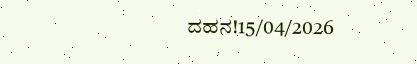ದಹನ!15/04/2026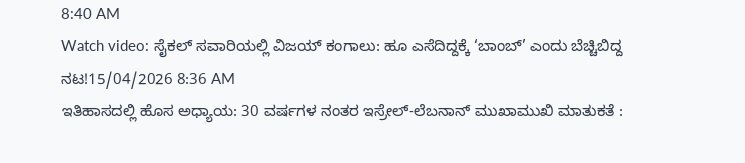8:40 AM
Watch video: ಸೈಕಲ್ ಸವಾರಿಯಲ್ಲಿ ವಿಜಯ್ ಕಂಗಾಲು: ಹೂ ಎಸೆದಿದ್ದಕ್ಕೆ ‘ಬಾಂಬ್’ ಎಂದು ಬೆಚ್ಚಿಬಿದ್ದ ನಟ!15/04/2026 8:36 AM
ಇತಿಹಾಸದಲ್ಲಿ ಹೊಸ ಅಧ್ಯಾಯ: 30 ವರ್ಷಗಳ ನಂತರ ಇಸ್ರೇಲ್-ಲೆಬನಾನ್ ಮುಖಾಮುಖಿ ಮಾತುಕತೆ :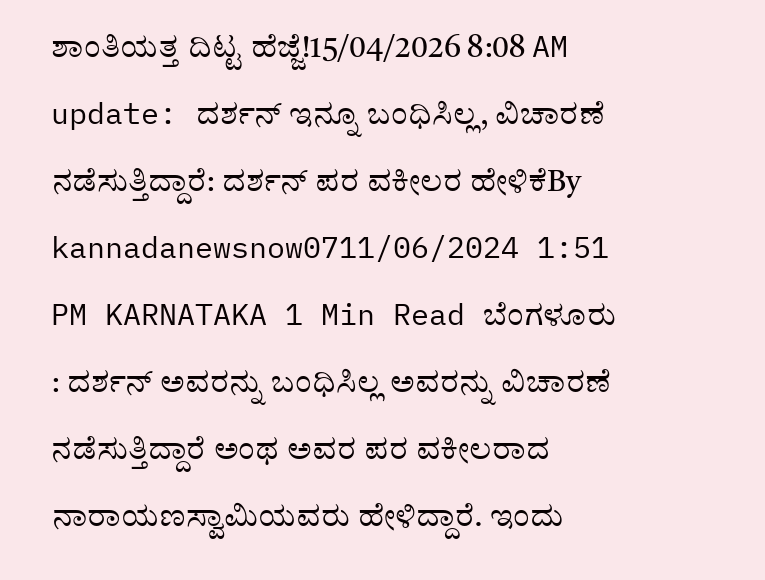ಶಾಂತಿಯತ್ತ ದಿಟ್ಟ ಹೆಜ್ಜೆ!15/04/2026 8:08 AM
update: ದರ್ಶನ್ ಇನ್ನೂ ಬಂಧಿಸಿಲ್ಲ, ವಿಚಾರಣೆ ನಡೆಸುತ್ತಿದ್ದಾರೆ: ದರ್ಶನ್ ಪರ ವಕೀಲರ ಹೇಳಿಕೆBy kannadanewsnow0711/06/2024 1:51 PM KARNATAKA 1 Min Read ಬೆಂಗಳೂರು : ದರ್ಶನ್ ಅವರನ್ನು ಬಂಧಿಸಿಲ್ಲ ಅವರನ್ನು ವಿಚಾರಣೆ ನಡೆಸುತ್ತಿದ್ದಾರೆ ಅಂಥ ಅವರ ಪರ ವಕೀಲರಾದ ನಾರಾಯಣಸ್ವಾಮಿಯವರು ಹೇಳಿದ್ದಾರೆ. ಇಂದು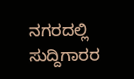ನಗರದಲ್ಲಿ ಸುದ್ದಿಗಾರರ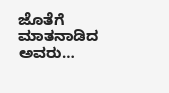ಜೊತೆಗೆ ಮಾತನಾಡಿದ ಅವರು…